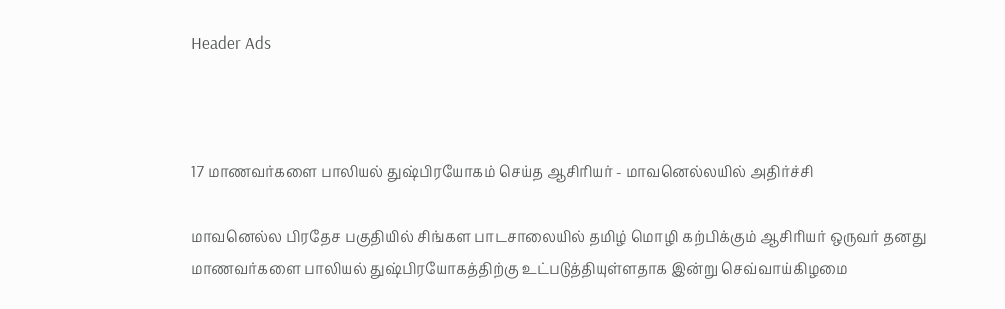Header Ads



17 மாணவர்களை பாலியல் துஷ்பிரயோகம் செய்த ஆசிரியர் - மாவனெல்லயில் அதிர்ச்சி

மாவனெல்ல பிரதேச பகுதியில் சிங்கள பாடசாலையில் தமிழ் மொழி கற்பிக்கும் ஆசிரியர் ஒருவர் தனது மாணவர்களை பாலியல் துஷ்பிரயோகத்திற்கு உட்படுத்தியுள்ளதாக இன்று செவ்வாய்கிழமை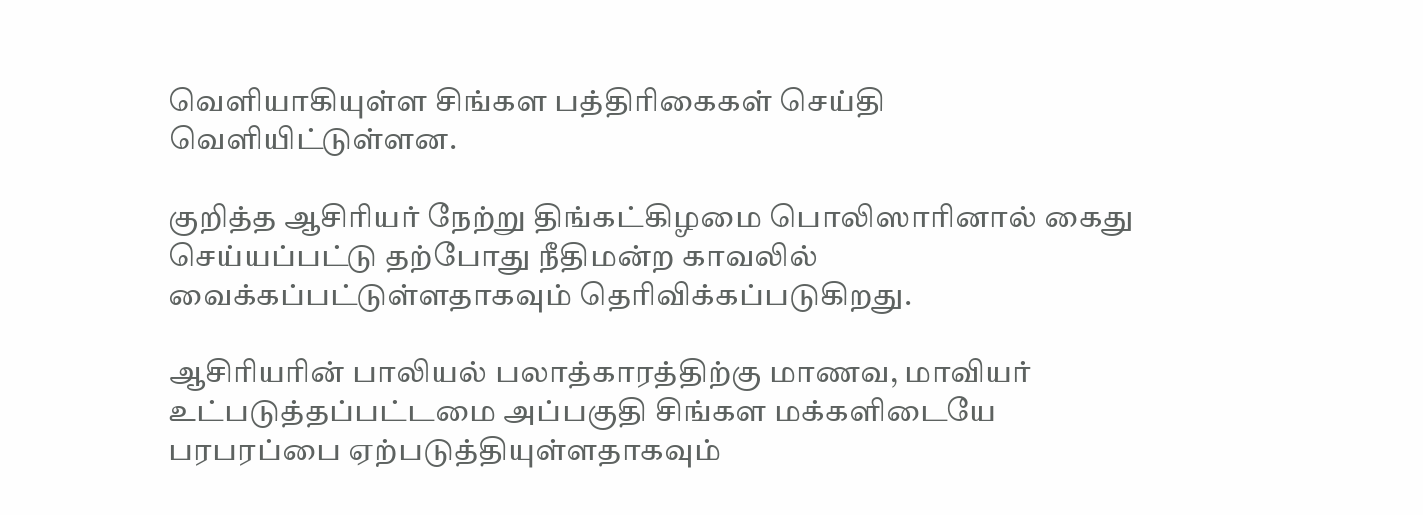வெளியாகியுள்ள சிங்கள பத்திரிகைகள் செய்தி வெளியிட்டுள்ளன.

குறித்த ஆசிரியர் நேற்று திங்கட்கிழமை பொலிஸாரினால் கைது செய்யப்பட்டு தற்போது நீதிமன்ற காவலில் வைக்கப்பட்டுள்ளதாகவும் தெரிவிக்கப்படுகிறது.

ஆசிரியரின் பாலியல் பலாத்காரத்திற்கு மாணவ, மாவியர் உட்படுத்தப்பட்டமை அப்பகுதி சிங்கள மக்களிடையே பரபரப்பை ஏற்படுத்தியுள்ளதாகவும்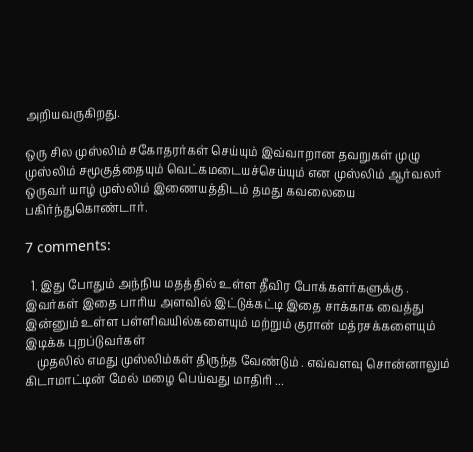அறியவருகிறது.

ஒரு சில முஸ்லிம் சகோதரர்கள் செய்யும் இவ்வாறான தவறுகள் முழு முஸ்லிம் சமூகுத்தையும் வெட்கமடையச்செய்யும் என முஸ்லிம் ஆர்வலர் ஒருவர் யாழ் முஸ்லிம் இணையத்திடம் தமது கவலையை பகிர்ந்துகொண்டார்.

7 comments:

  1. இது போதும் அந்நிய மதத்தில் உள்ள தீவிர போக்களர்களுக்கு . இவர்கள் இதை பாரிய அளவில் இட்டுக்கட்டி இதை சாக்காக வைத்து இன்னும் உள்ள பள்ளிவயில்களையும் மற்றும் குரான் மத்ரசக்களையும் இடிக்க புறப்டுவர்கள்
    முதலில் எமது முஸ்லிம்கள் திருந்த வேண்டும் . எவ்வளவு சொன்னாலும் கிடாமாட்டின் மேல் மழை பெய்வது மாதிரி ...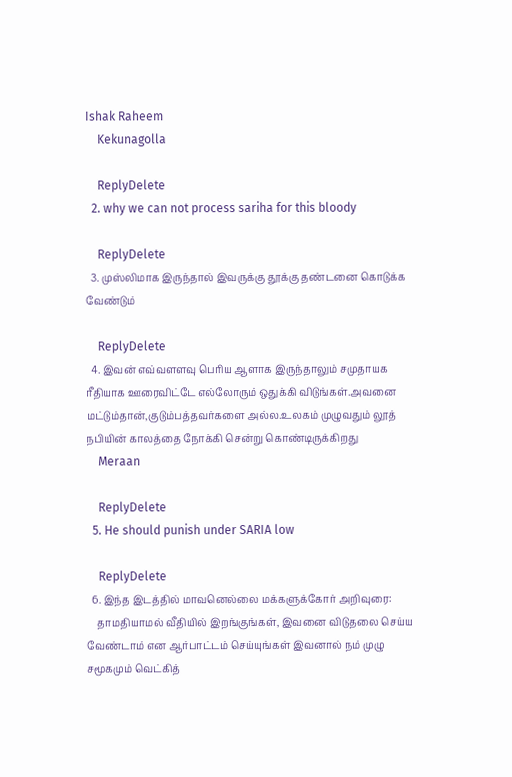Ishak Raheem
    Kekunagolla

    ReplyDelete
  2. why we can not process sariha for this bloody

    ReplyDelete
  3. முஸ்லிமாக இருந்தால் இவருக்கு தூக்கு தண்டனை கொடுக்க வேண்டும்

    ReplyDelete
  4. இவன் எவ்வளளவு பெரிய ஆளாக இருந்தாலும் சமுதாயக ரீதியாக ஊரைவிட்டே எல்லோரும் ஒதுக்கி விடுங்கள்.அவனை மட்டும்தான்,குடும்பத்தவர்களை அல்ல.உலகம் முழுவதும் லூத் நபியின் காலத்தை நோக்கி சென்று கொண்டிருக்கிறது
    Meraan

    ReplyDelete
  5. He should punish under SARIA low

    ReplyDelete
  6. இந்த இடத்தில் மாவனெல்லை மக்களுக்கோர் அறிவுரை:
    தாமதியாமல் வீதியில் இறங்குங்கள், இவனை விடுதலை செய்ய வேண்டாம் என ஆர்பாட்டம் செய்யுங்கள் இவனால் நம் முழு சமூகமும் வெட்கித்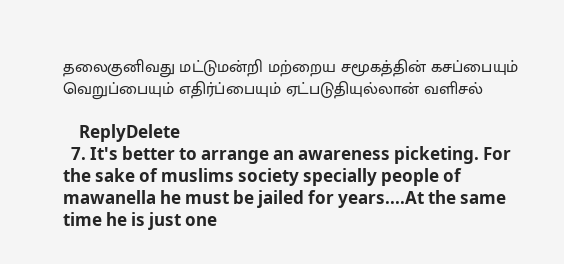தலைகுனிவது மட்டுமன்றி மற்றைய சமூகத்தின் கசப்பையும் வெறுப்பையும் எதிர்ப்பையும் ஏட்படுதியுல்லான் வளிசல்

    ReplyDelete
  7. It's better to arrange an awareness picketing. For the sake of muslims society specially people of mawanella he must be jailed for years....At the same time he is just one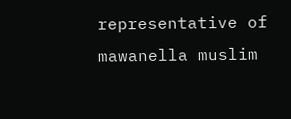representative of mawanella muslim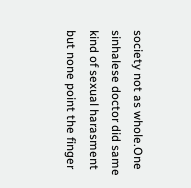society not as whole.One sinhalese doctor did same kind of sexual harasment but none point the finger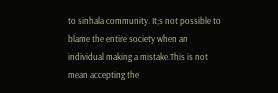to sinhala community. It;s not possible to blame the entire society when an individual making a mistake.This is not mean accepting the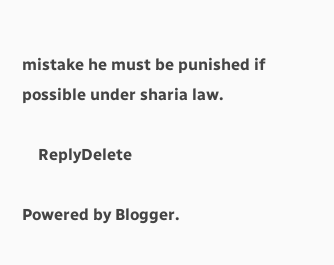mistake he must be punished if possible under sharia law.

    ReplyDelete

Powered by Blogger.